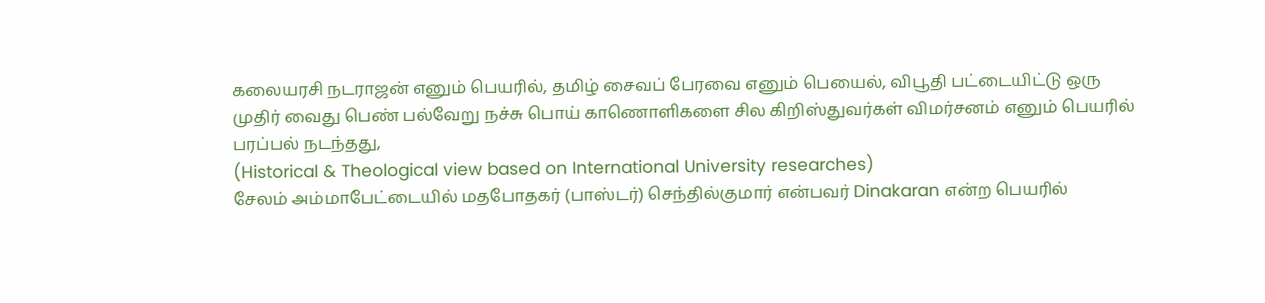கலையரசி நடராஜன் எனும் பெயரில், தமிழ் சைவப் பேரவை எனும் பெயைல், விபூதி பட்டையிட்டு ஒரு முதிர் வைது பெண் பல்வேறு நச்சு பொய் காணொளிகளை சில கிறிஸ்துவர்கள் விமர்சனம் எனும் பெயரில் பரப்பல் நடந்தது,
(Historical & Theological view based on International University researches)
சேலம் அம்மாபேட்டையில் மதபோதகர் (பாஸ்டர்) செந்தில்குமார் என்பவர் Dinakaran என்ற பெயரில்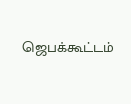ஜெபக்கூட்டம்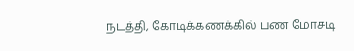நடத்தி, கோடிக்கணக்கில் பண மோசடி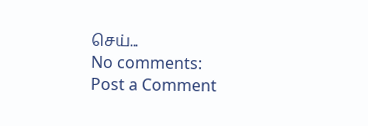செய்...
No comments:
Post a Comment